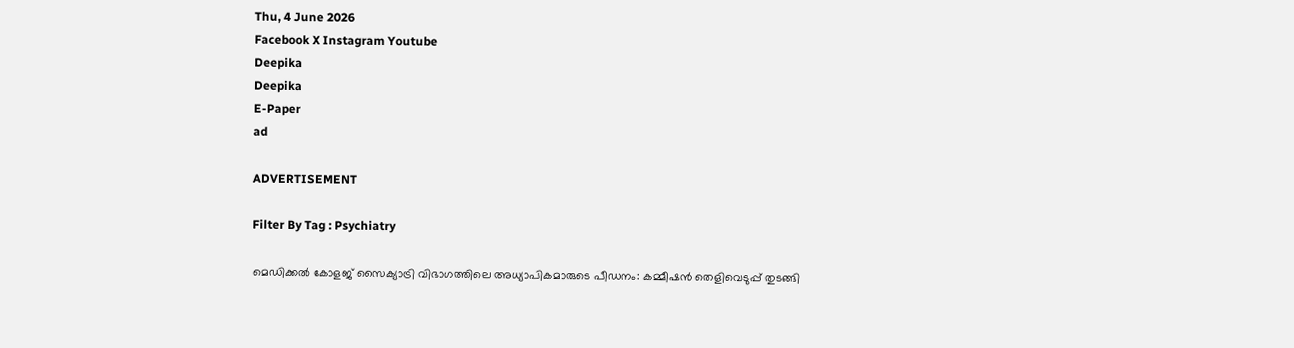Thu, 4 June 2026
Facebook X Instagram Youtube
Deepika
Deepika
E-Paper
ad

ADVERTISEMENT

Filter By Tag : Psychiatry

മെഡിക്കൽ കോളജ് സൈക്യാട്രി വിഭാഗത്തിലെ അധ്യാപികമാരുടെ പീഡനം: കമ്മീഷന്‍ തെളിവെടുപ്പ് തുടങ്ങി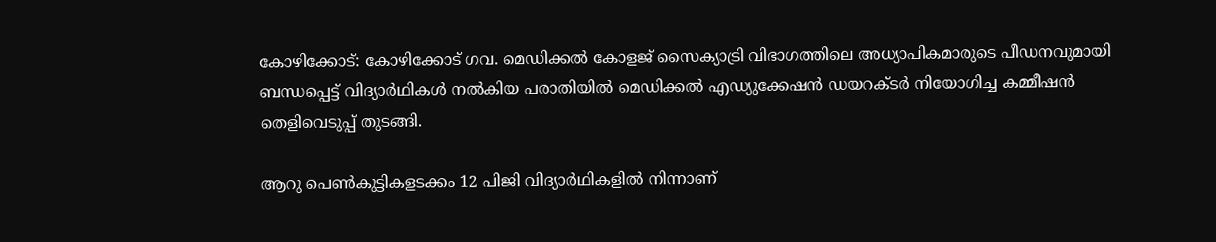കോഴിക്കോട്: കോഴിക്കോട് ഗവ. മെഡിക്കൽ കോളജ് സൈക്യാട്രി വിഭാഗത്തിലെ അധ്യാപികമാരുടെ പീഡനവുമായി ബന്ധപ്പെട്ട് വിദ്യാര്‍ഥികള്‍ നല്‍കിയ പരാതിയില്‍ മെഡിക്കല്‍ എഡ്യുക്കേഷന്‍ ഡയറക്ടര്‍ നിയോഗിച്ച കമ്മീഷന്‍ തെളിവെടുപ്പ് തുടങ്ങി.

ആറു പെൺകുട്ടികളടക്കം 12 പിജി വിദ്യാർഥികളിൽ നിന്നാണ്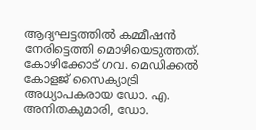ആദ്യഘട്ടത്തിൽ കമ്മീഷന്‍ നേരിട്ടെത്തി മൊഴിയെടുത്തത്. കോഴിക്കോട് ഗവ. മെഡിക്കൽ കോളജ് സൈക്യാട്രി അധ്യാപകരായ ഡോ. എ. അനിതകുമാരി, ഡോ.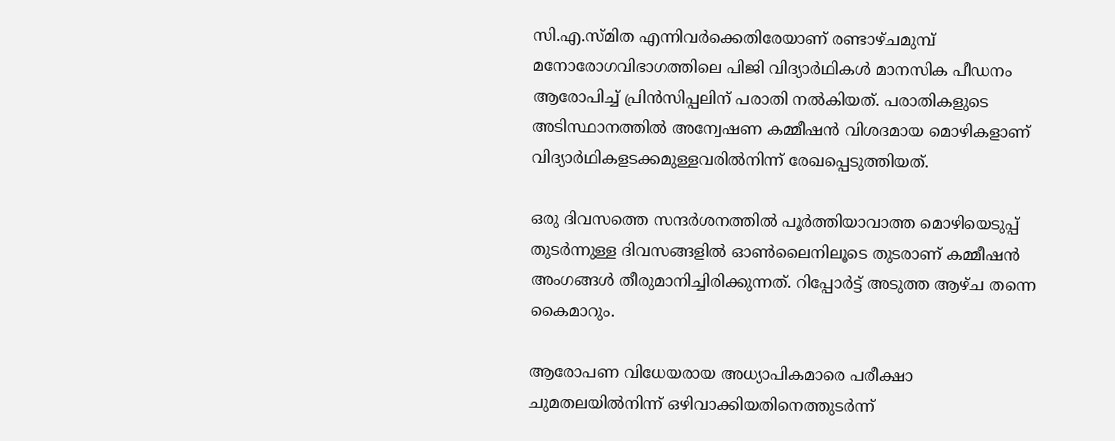സി.എ.സ്മിത എന്നിവർക്കെതിരേയാണ് രണ്ടാഴ്ചമുമ്പ് മനോരോഗവിഭാഗത്തിലെ പിജി വിദ്യാർഥികള്‍ മാനസിക പീഡനം ആരോപിച്ച് പ്രിൻസിപ്പലിന് പരാതി നൽകിയത്. പരാതികളുടെ അടിസ്ഥാനത്തിൽ അന്വേഷണ കമ്മീഷന്‍ വിശദമായ മൊഴികളാണ് വിദ്യാർഥികളടക്കമുള്ളവരിൽനിന്ന് രേഖപ്പെടുത്തിയത്.

ഒരു ദിവസത്തെ സന്ദർശനത്തിൽ പൂർത്തിയാവാത്ത മൊഴിയെടുപ്പ് തുടർന്നുള്ള ദിവസങ്ങളിൽ ഓൺലൈനിലൂടെ തുടരാണ് കമ്മീഷന്‍ അംഗങ്ങൾ തീരുമാനിച്ചിരിക്കുന്നത്. റിപ്പോര്‍ട്ട് അടുത്ത ആഴ്ച തന്നെ കൈമാറും.

ആരോപണ വിധേയരായ അധ്യാപികമാരെ പരീക്ഷാ ചുമതലയിൽനിന്ന് ഒഴിവാക്കിയതിനെത്തുടർന്ന്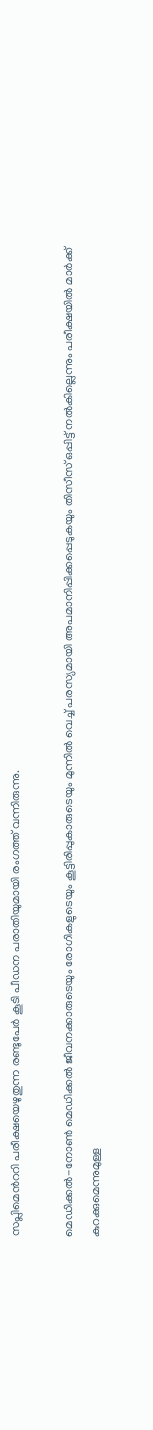സപ്ലിമെന്‍ററി പരീക്ഷയെഴുതുന്ന രണ്ടുപേർ കൂടി പീഡന പരാതിയുമായി രംഗത്ത് വന്നിരുന്നു.

മെഡിക്കൽ-നോൺ മെഡിക്കൽ ജീവനക്കാരുടെയും രോഗികളുടെയും കൂട്ടിരിപ്പുകാരുടെയും മുന്നിൽ വെച്ച് പരസ്യമായി അപമാനിപ്പിക്കപ്പെടുകയും തിസീസ് ഒപ്പിട്ട് നൽകില്ലെന്നും പരീക്ഷയിൽ മാർക്ക് കുറക്കുമെന്നുമുള്ള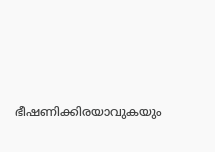ഭീഷണിക്കിരയാവുകയും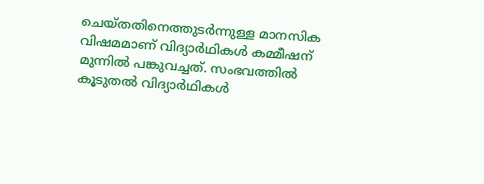ചെയ്തതിനെത്തുടർന്നുള്ള മാനസിക വിഷമമാണ് വിദ്യാർഥികള്‍ കമ്മീഷന് മുന്നില്‍ പങ്കുവച്ചത്. സംഭവത്തില്‍ കൂടുതല്‍ വിദ്യാര്‍ഥികള്‍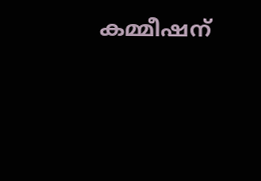കമ്മീഷന്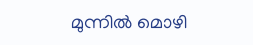മുന്നില്‍ മൊഴി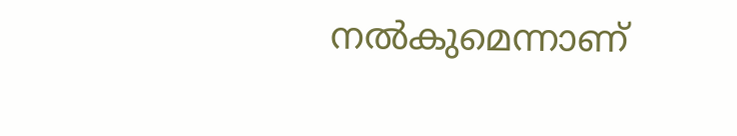നല്‍കുമെന്നാണ്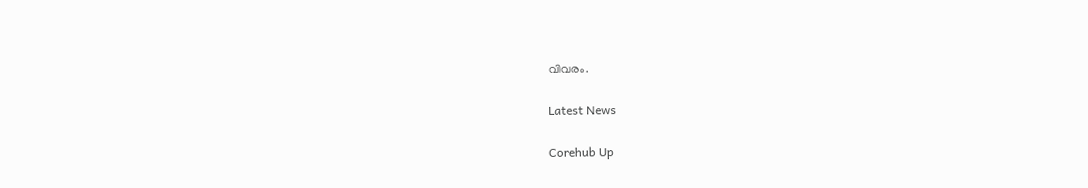വിവരം.

Latest News

Corehub Up